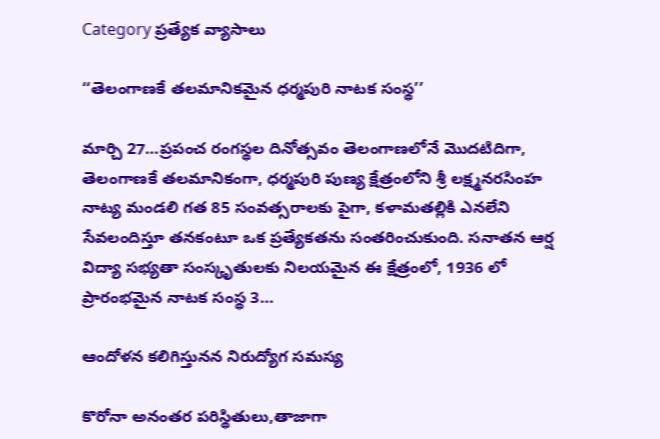Category ప్రత్యేక వ్యాసాలు

‘‘తెలంగాణకే తలమానికమైన ధర్మపురి నాటక సంస్థ’’

మార్చి 27…ప్రపంచ రంగస్థల దినోత్సవం తెలంగాణలోనే మొదటిదిగా, తెలంగాణకే తలమానికంగా, ధర్మపురి పుణ్య క్షేత్రంలోని శ్రీ లక్ష్మనరసింహ నాట్య మండలి గత 85 సంవత్సరాలకు పైగా, కళామతల్లికి ఎనలేని సేవలందిస్తూ తనకంటూ ఒక ప్రత్యేకతను సంతరించుకుంది. సనాతన ఆర్ష విద్యా సభ్యతా సంస్కృతులకు నిలయమైన ఈ క్షేత్రంలో, 1936 లో ప్రారంభమైన నాటక సంస్థ 3…

ఆం‌దోళన కలిగిస్తునన నిరుద్యోగ సమస్య

కొరోనా అనంతర పరిస్థితులు,తాజాగా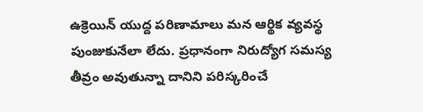ఉక్రెయిన్‌ ‌యుద్ద పరిణామాలు మన ఆర్థిక వ్యవస్థ పుంజుకునేలా లేదు. ప్రధానంగా నిరుద్యోగ సమస్య తీవ్రం అవుతున్నా దానిని పరిస్కరించే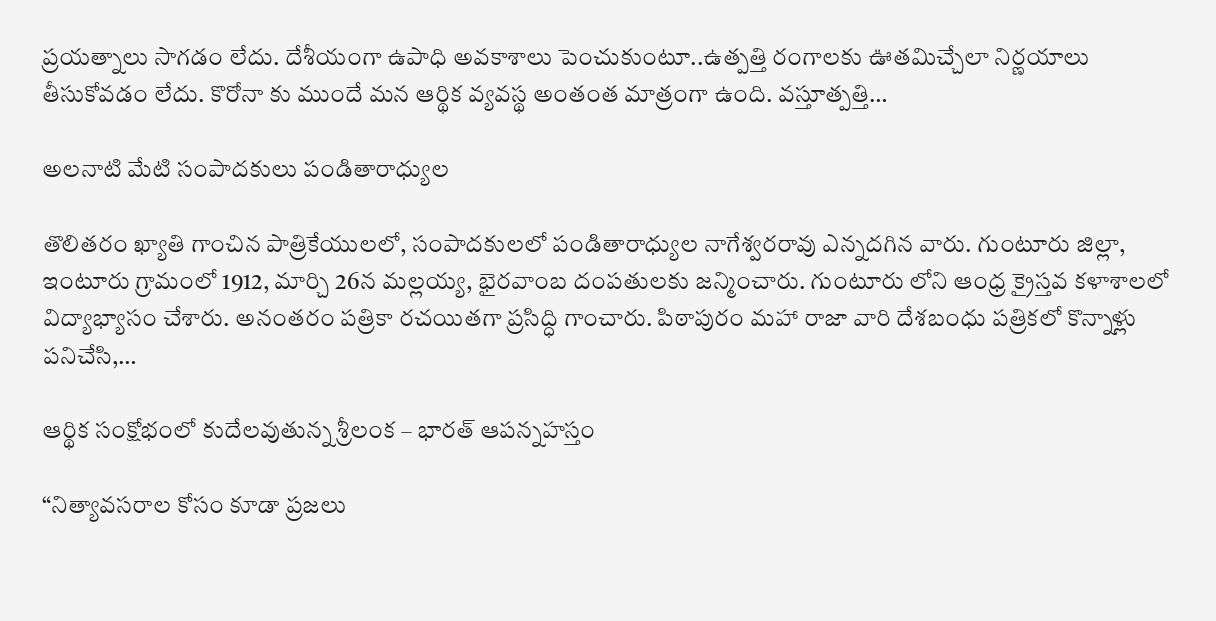ప్రయత్నాలు సాగడం లేదు. దేశీయంగా ఉపాధి అవకాశాలు పెంచుకుంటూ..ఉత్పత్తి రంగాలకు ఊతమిచ్చేలా నిర్ణయాలు తీసుకోవడం లేదు. కొరోనా కు ముందే మన ఆర్థిక వ్యవస్థ అంతంత మాత్రంగా ఉంది. వస్తూత్పత్తి…

అలనాటి మేటి సంపాదకులు పండితారాధ్యుల

తొలితరం ఖ్యాతి గాంచిన పాత్రికేయులలో, సంపాదకులలో పండితారాధ్యుల నాగేశ్వరరావు ఎన్నదగిన వారు. గుంటూరు జిల్లా,  ఇంటూరు గ్రామంలో 1912, మార్చి 26న మల్లయ్య, భైరవాంబ దంపతులకు జన్మించారు. గుంటూరు లోని ఆంధ్ర క్రైస్తవ కళాశాలలో విద్యాభ్యాసం చేశారు. అనంతరం పత్రికా రచయితగా ప్రసిద్ధి గాంచారు. పిఠాపురం మహా రాజా వారి దేశబంధు పత్రికలో కొన్నాళ్లు పనిచేసి,…

ఆర్థిక సంక్షోభంలో కుదేలవుతున్న శ్రీలంక – భారత్‌ ఆపన్నహస్తం

“నిత్యావసరాల కోసం కూడా ప్రజలు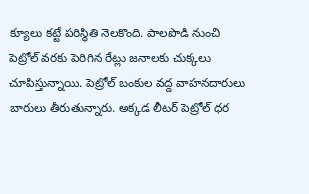క్యూలు కట్టే పరిస్థితి నెలకొంది. పాలపొడి నుంచి పెట్రోల్‌ ‌వరకు పెరిగిన రేట్లు జనాలకు చుక్కలు చూపిస్తున్నాయి. పెట్రోల్‌ ‌బంకుల వద్ద వాహనదారులు బారులు తీరుతున్నారు. అక్కడ లీటర్‌ ‌పెట్రోల్‌ ‌ధర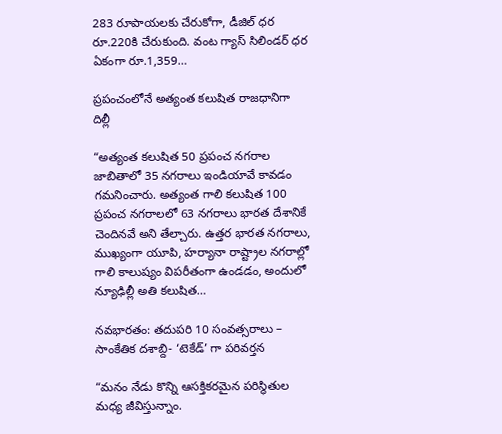283 రూపాయలకు చేరుకోగా, డీజిల్‌ ‌ధర రూ.220కి చేరుకుంది. వంట గ్యాస్‌ ‌సిలిండర్‌ ‌ధర ఏకంగా రూ.1,359…

ప్రపంచంలోనే అత్యంత కలుషిత రాజధానిగా దిల్లీ

“అత్యంత కలుషిత 50 ప్రపంచ నగరాల జాబితాలో 35 నగరాలు ఇండియావే కావడం గమనించారు. అత్యంత గాలి కలుషిత 100 ప్రపంచ నగరాలలో 63 నగరాలు భారత దేశానికే చెందినవే అని తేల్చారు. ఉత్తర భారత నగరాలు, ముఖ్యంగా యూపి, హర్యానా రాష్ట్రాల నగరాల్లో గాలి కాలుష్యం విపరీతంగా ఉండడం, అందులో న్యూఢిల్లీ అతి కలుషిత…

నవభారతం: తదుపరి 10 సంవత్సరాలు – సాంకేతిక దశాబ్ది- ‘టెకేడ్‌’ గా పరివర్తన

“మనం నేడు కొన్ని ఆసక్తికరమైన పరిస్థితుల మధ్య జీవిస్తున్నాం.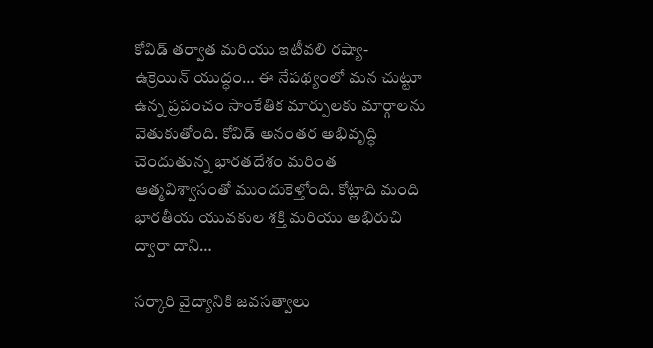కోవిడ్‌ ‌తర్వాత మరియు ఇటీవలి రష్యా-ఉక్రెయిన్‌ ‌యుద్ధం… ఈ నేపథ్యంలో మన చుట్టూ ఉన్న ప్రపంచం సాంకేతిక మార్పులకు మార్గాలను వెతుకుతోంది. కోవిడ్‌ అనంతర అభివృద్ధి చెందుతున్న భారతదేశం మరింత ఆత్మవిశ్వాసంతో ముందుకెళ్తోంది. కోట్లాది మంది భారతీయ యువకుల శక్తి మరియు అభిరుచి ద్వారా దాని…

సర్కారి వైద్యానికి జవసత్వాలు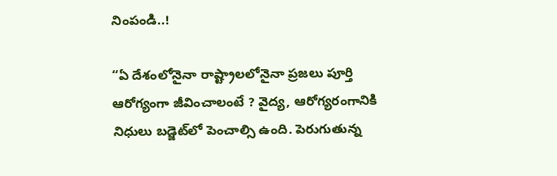నింపండి..!

“ఏ ‌దేశంలోనైనా రాష్ట్రాలలోనైనా ప్రజలు పూర్తి ఆరోగ్యంగా జీవించాలంటే ? వైద్య, ఆరోగ్యరంగానికి నిధులు బడ్జెట్‌లో పెంచాల్సి ఉంది. పెరుగుతున్న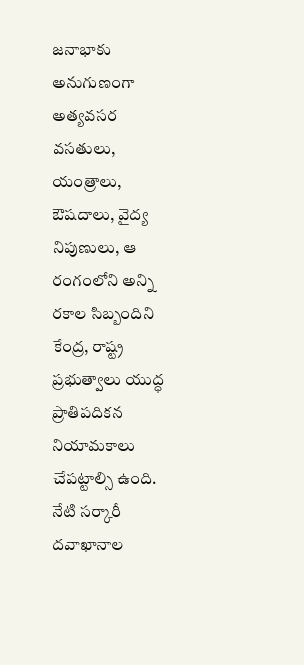జనాభాకు అనుగుణంగా అత్యవసర వసతులు, యంత్రాలు, ఔషదాలు, వైద్య నిపుణులు, ఆ రంగంలోని అన్ని రకాల సిబ్బందిని కేంద్ర, రాష్ట్ర ప్రభుత్వాలు యుద్ధ ప్రాతిపదికన నియామకాలు చేపట్టాల్సి ఉంది. నేటి సర్కారీ దవాఖానాల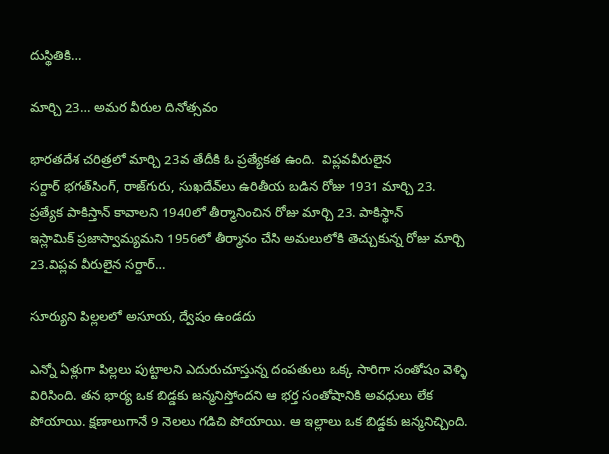దుస్థితికి…

మార్చి 23… అమర వీరుల దినోత్సవం

భారతదేశ చరిత్రలో మార్చి 23వ తేదీకి ఓ ప్రత్యేకత ఉంది.  విప్లవవీరులైన సర్దార్‌ ‌భగత్‌సింగ్‌, రాజ్‌గురు, సుఖదేవ్‌లు ఉరితీయ బడిన రోజు 1931 మార్చి 23. ప్రత్యేక పాకిస్తాన్‌ ‌కావాలని 1940లో తీర్మానించిన రోజు మార్చి 23. పాకిస్థాన్‌ ఇస్లామిక్‌ ‌ప్రజాస్వామ్యమని 1956లో తీర్మానం చేసి అమలులోకి తెచ్చుకున్న రోజు మార్చి 23.విప్లవ వీరులైన సర్దార్‌…

సూర్యుని పిల్లలలో అసూయ, ద్వేషం ఉండదు

ఎన్నో ఏళ్లుగా పిల్లలు పుట్టాలని ఎదురుచూస్తున్న దంపతులు ఒక్క సారిగా సంతోషం వెళ్ళి విరిసింది. తన భార్య ఒక బిడ్డకు జన్మనిస్తోందని ఆ భర్త సంతోషానికి అవధులు లేక పోయాయి. క్షణాలుగానే 9 నెలలు గడిచి పోయాయి. ఆ ఇల్లాలు ఒక బిడ్డకు జన్మనిచ్చింది.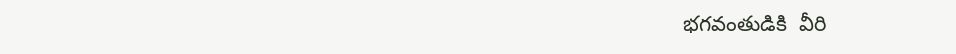భగవంతుడికి  వీరి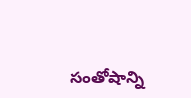సంతోషాన్ని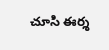చూసి ఈర్శ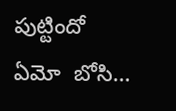పుట్టిందో ఏమో  బోసి…